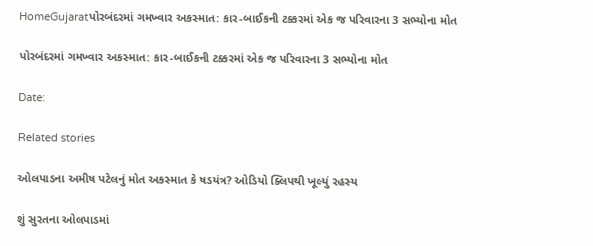HomeGujaratપોરબંદરમાં ગમખ્વાર અકસ્માત: કાર-બાઈકની ટક્કરમાં એક જ પરિવારના 3 સભ્યોના મોત

પોરબંદરમાં ગમખ્વાર અકસ્માત: કાર-બાઈકની ટક્કરમાં એક જ પરિવારના 3 સભ્યોના મોત

Date:

Related stories

ઓલપાડના અમીષ પટેલનું મોત અકસ્માત કે ષડયંત્ર? ઓડિયો ક્લિપથી ખૂલ્યું રહસ્ય

શું સુરતના ઓલપાડમાં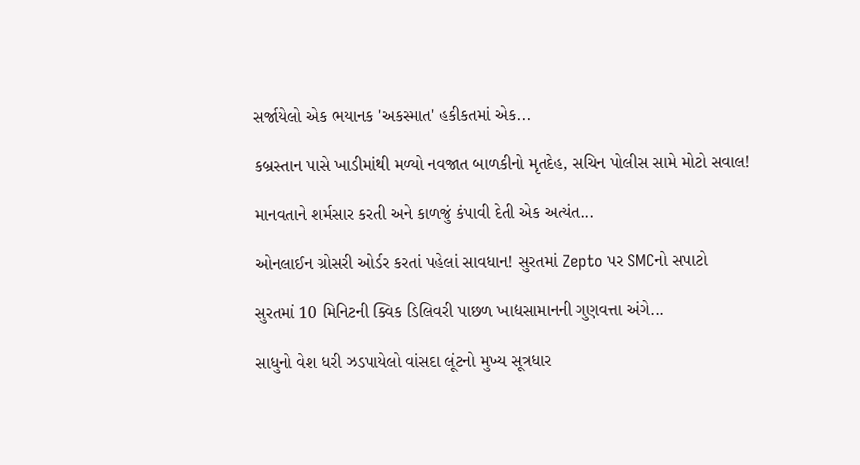સર્જાયેલો એક ભયાનક 'અકસ્માત' હકીકતમાં એક...

કબ્રસ્તાન પાસે ખાડીમાંથી મળ્યો નવજાત બાળકીનો મૃતદેહ, સચિન પોલીસ સામે મોટો સવાલ!

માનવતાને શર્મસાર કરતી અને કાળજું કંપાવી દેતી એક અત્યંત...

ઓનલાઈન ગ્રોસરી ઓર્ડર કરતાં પહેલાં સાવધાન! સુરતમાં Zepto પર SMCનો સપાટો

સુરતમાં 10 મિનિટની ક્વિક ડિલિવરી પાછળ ખાદ્યસામાનની ગુણવત્તા અંગે...

સાધુનો વેશ ધરી ઝડપાયેલો વાંસદા લૂંટનો મુખ્ય સૂત્રધાર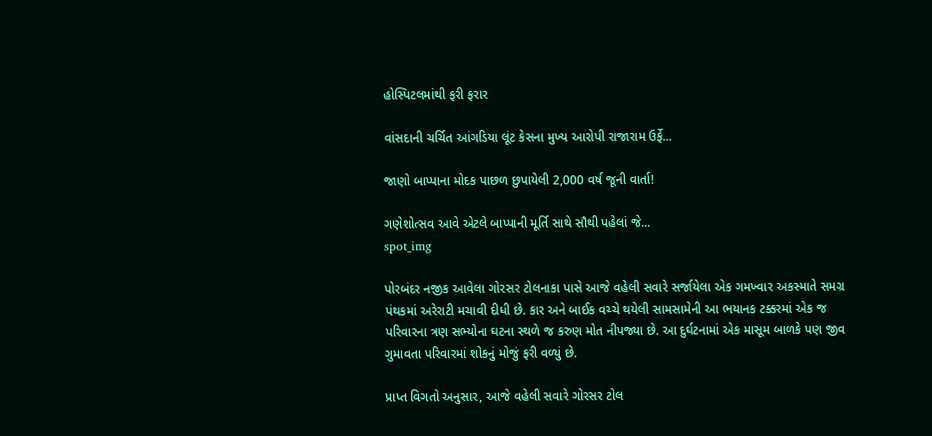હોસ્પિટલમાંથી ફરી ફરાર

વાંસદાની ચર્ચિત આંગડિયા લૂંટ કેસના મુખ્ય આરોપી રાજારામ ઉર્ફે...

જાણો બાપ્પાના મોદક પાછળ છુપાયેલી 2,000 વર્ષ જૂની વાર્તા!

ગણેશોત્સવ આવે એટલે બાપ્પાની મૂર્તિ સાથે સૌથી પહેલાં જે...
spot_img

પોરબંદર નજીક આવેલા ગોરસર ટોલનાકા પાસે આજે વહેલી સવારે સર્જાયેલા એક ગમખ્વાર અકસ્માતે સમગ્ર પંથકમાં અરેરાટી મચાવી દીધી છે. કાર અને બાઈક વચ્ચે થયેલી સામસામેની આ ભયાનક ટક્કરમાં એક જ પરિવારના ત્રણ સભ્યોના ઘટના સ્થળે જ કરુણ મોત નીપજ્યા છે. આ દુર્ઘટનામાં એક માસૂમ બાળકે પણ જીવ ગુમાવતા પરિવારમાં શોકનું મોજું ફરી વળ્યું છે.

પ્રાપ્ત વિગતો અનુસાર, આજે વહેલી સવારે ગોરસર ટોલ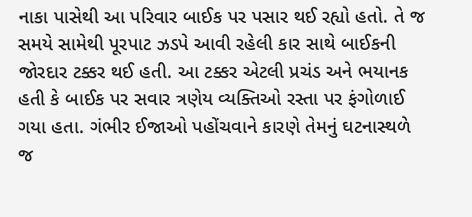નાકા પાસેથી આ પરિવાર બાઈક પર પસાર થઈ રહ્યો હતો. તે જ સમયે સામેથી પૂરપાટ ઝડપે આવી રહેલી કાર સાથે બાઈકની જોરદાર ટક્કર થઈ હતી. આ ટક્કર એટલી પ્રચંડ અને ભયાનક હતી કે બાઈક પર સવાર ત્રણેય વ્યક્તિઓ રસ્તા પર ફંગોળાઈ ગયા હતા. ગંભીર ઈજાઓ પહોંચવાને કારણે તેમનું ઘટનાસ્થળે જ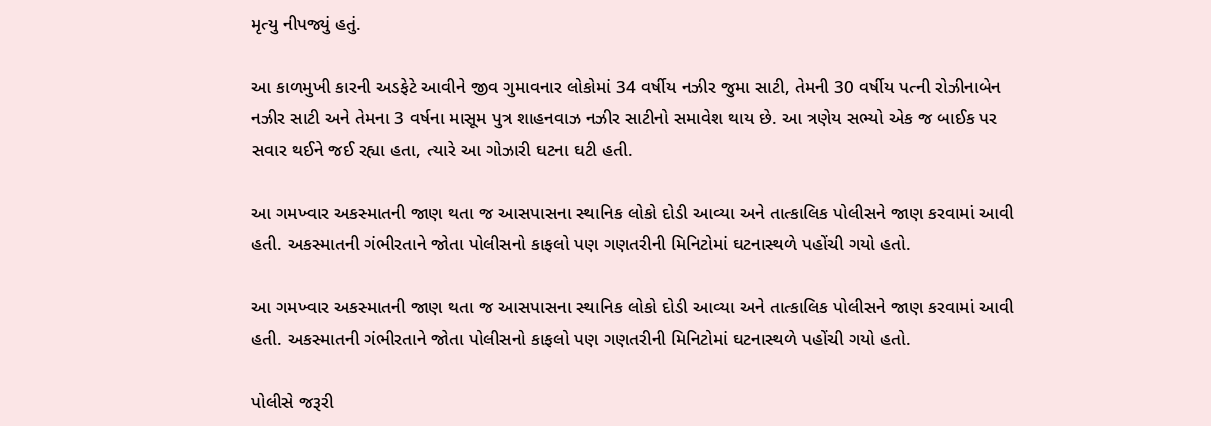મૃત્યુ નીપજ્યું હતું.

આ કાળમુખી કારની અડફેટે આવીને જીવ ગુમાવનાર લોકોમાં 34 વર્ષીય નઝીર જુમા સાટી, તેમની 30 વર્ષીય પત્ની રોઝીનાબેન નઝીર સાટી અને તેમના 3 વર્ષના માસૂમ પુત્ર શાહનવાઝ નઝીર સાટીનો સમાવેશ થાય છે. આ ત્રણેય સભ્યો એક જ બાઈક પર સવાર થઈને જઈ રહ્યા હતા, ત્યારે આ ગોઝારી ઘટના ઘટી હતી.

આ ગમખ્વાર અકસ્માતની જાણ થતા જ આસપાસના સ્થાનિક લોકો દોડી આવ્યા અને તાત્કાલિક પોલીસને જાણ કરવામાં આવી હતી. અકસ્માતની ગંભીરતાને જોતા પોલીસનો કાફલો પણ ગણતરીની મિનિટોમાં ઘટનાસ્થળે પહોંચી ગયો હતો.

આ ગમખ્વાર અકસ્માતની જાણ થતા જ આસપાસના સ્થાનિક લોકો દોડી આવ્યા અને તાત્કાલિક પોલીસને જાણ કરવામાં આવી હતી. અકસ્માતની ગંભીરતાને જોતા પોલીસનો કાફલો પણ ગણતરીની મિનિટોમાં ઘટનાસ્થળે પહોંચી ગયો હતો.

પોલીસે જરૂરી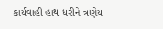કાર્યવાહી હાથ ધરીને ત્રણેય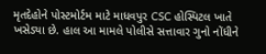મૃતદેહોને પોસ્ટમોર્ટમ માટે માધવપુર CSC હોસ્પિટલ ખાતે ખસેડ્યા છે. હાલ આ મામલે પોલીસે સત્તાવાર ગુનો નોંધીને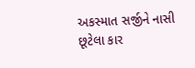અકસ્માત સર્જીને નાસી છૂટેલા કાર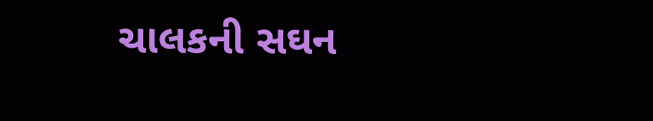ચાલકની સઘન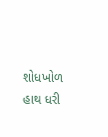શોધખોળ હાથ ધરી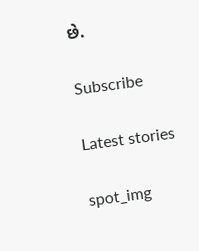છે.

Subscribe

Latest stories

spot_img